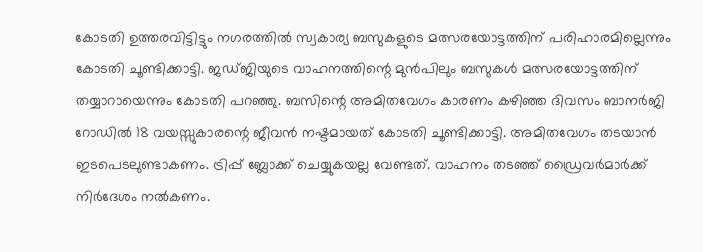കോടതി ഉത്തരവിട്ടിട്ടും നഗരത്തില്‍ സ്വകാര്യ ബസുകളുടെ മത്സരയോട്ടത്തിന് പരിഹാരമില്ലെന്നും കോടതി ചൂണ്ടിക്കാട്ടി. ജഡ്ജിയുടെ വാഹനത്തിന്റെ മുന്‍പിലും ബസുകള്‍ മത്സരയോട്ടത്തിന് തയ്യാറായെന്നും കോടതി പറഞ്ഞു. ബസിന്റെ അമിതവേഗം കാരണം കഴിഞ്ഞ ദിവസം ബാനര്‍ജി റോഡില്‍ 18 വയസ്സുകാരന്റെ ജീവന്‍ നഷ്ടമായത് കോടതി ചൂണ്ടിക്കാട്ടി. അമിതവേഗം തടയാന്‍ ഇടപെടലുണ്ടാകണം. ട്രിപ്പ് ബ്ലോക്ക് ചെയ്യുകയല്ല വേണ്ടത്. വാഹനം തടഞ്ഞ് ഡ്രൈവര്‍മാര്‍ക്ക് നിര്‍ദേശം നല്‍കണം.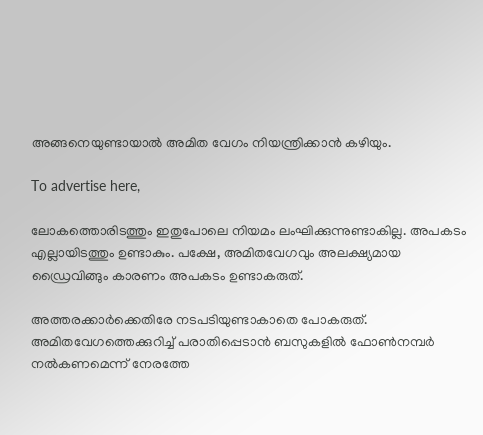അങ്ങനെയുണ്ടായാല്‍ അമിത വേഗം നിയന്ത്രിക്കാന്‍ കഴിയും.

To advertise here,

ലോകത്തൊരിടത്തും ഇതുപോലെ നിയമം ലംഘിക്കുന്നുണ്ടാകില്ല. അപകടം എല്ലായിടത്തും ഉണ്ടാകും. പക്ഷേ, അമിതവേഗവും അലക്ഷ്യമായ ഡ്രൈവിങ്ങും കാരണം അപകടം ഉണ്ടാകരുത്.

അത്തരക്കാര്‍ക്കെതിരേ നടപടിയുണ്ടാകാതെ പോകരുത്. അമിതവേഗത്തെക്കുറിച്ച് പരാതിപ്പെടാന്‍ ബസുകളില്‍ ഫോണ്‍നമ്പര്‍ നല്‍കണമെന്ന് നേരത്തേ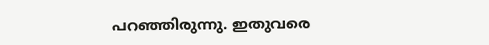പറഞ്ഞിരുന്നു. ഇതുവരെ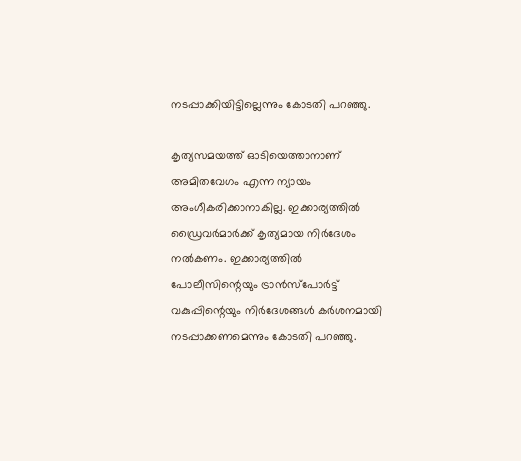നടപ്പാക്കിയിട്ടില്ലെന്നും കോടതി പറഞ്ഞു.

കൃത്യസമയത്ത് ഓടിയെത്താനാണ് അമിതവേഗം എന്ന ന്യായം അംഗീകരിക്കാനാകില്ല. ഇക്കാര്യത്തില്‍ ഡ്രൈവര്‍മാര്‍ക്ക് കൃത്യമായ നിര്‍ദേശം നല്‍കണം. ഇക്കാര്യത്തില്‍ പോലീസിന്റെയും ട്രാന്‍സ്പോര്‍ട്ട് വകുപ്പിന്റെയും നിര്‍ദേശങ്ങള്‍ കര്‍ശനമായി നടപ്പാക്കണമെന്നും കോടതി പറഞ്ഞു.